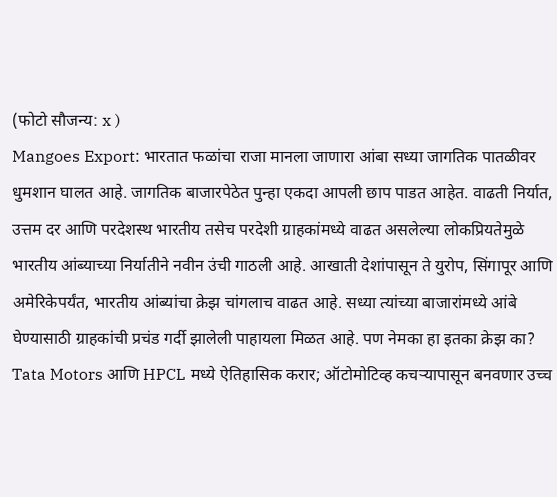(फोटो सौजन्य: x )
Mangoes Export: भारतात फळांचा राजा मानला जाणारा आंबा सध्या जागतिक पातळीवर धुमशान घालत आहे. जागतिक बाजारपेठेत पुन्हा एकदा आपली छाप पाडत आहेत. वाढती निर्यात, उत्तम दर आणि परदेशस्थ भारतीय तसेच परदेशी ग्राहकांमध्ये वाढत असलेल्या लोकप्रियतेमुळे भारतीय आंब्याच्या निर्यातीने नवीन उंची गाठली आहे. आखाती देशांपासून ते युरोप, सिंगापूर आणि अमेरिकेपर्यंत, भारतीय आंब्यांचा क्रेझ चांगलाच वाढत आहे. सध्या त्यांच्या बाजारांमध्ये आंबे घेण्यासाठी ग्राहकांची प्रचंड गर्दी झालेली पाहायला मिळत आहे. पण नेमका हा इतका क्रेझ का?
Tata Motors आणि HPCL मध्ये ऐतिहासिक करार; ऑटोमोटिव्ह कचऱ्यापासून बनवणार उच्च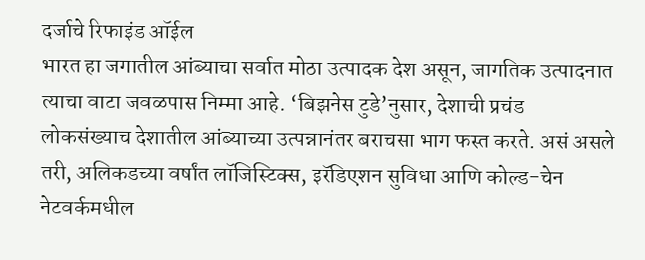दर्जाचे रिफाइंड ऑईल
भारत हा जगातील आंब्याचा सर्वात मोठा उत्पादक देश असून, जागतिक उत्पादनात त्याचा वाटा जवळपास निम्मा आहे. ‘बिझनेस टुडे’नुसार, देशाची प्रचंड लोकसंख्याच देशातील आंब्याच्या उत्पन्नानंतर बराचसा भाग फस्त करते. असं असले तरी, अलिकडच्या वर्षांत लॉजिस्टिक्स, इरॅडिएशन सुविधा आणि कोल्ड-चेन नेटवर्कमधील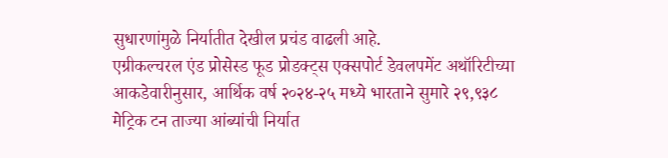सुधारणांमुळे निर्यातीत देखील प्रचंड वाढली आहे.
एग्रीकल्चरल एंड प्रोसेस्ड फूड प्रोडक्ट्स एक्सपोर्ट डेवलपमेंट अथॉरिटीच्या आकडेवारीनुसार, आर्थिक वर्ष २०२४-२५ मध्ये भारताने सुमारे २९,९३८ मेट्रिक टन ताज्या आंब्यांची निर्यात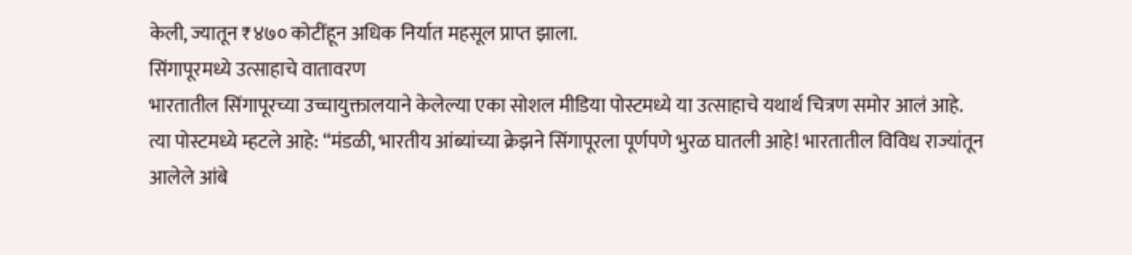केली, ज्यातून ₹४७० कोटींहून अधिक निर्यात महसूल प्राप्त झाला.
सिंगापूरमध्ये उत्साहाचे वातावरण
भारतातील सिंगापूरच्या उच्चायुक्तालयाने केलेल्या एका सोशल मीडिया पोस्टमध्ये या उत्साहाचे यथार्थ चित्रण समोर आलं आहे. त्या पोस्टमध्ये म्हटले आहे: “मंडळी, भारतीय आंब्यांच्या क्रेझने सिंगापूरला पूर्णपणे भुरळ घातली आहे! भारतातील विविध राज्यांतून आलेले आंबे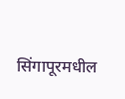सिंगापूरमधील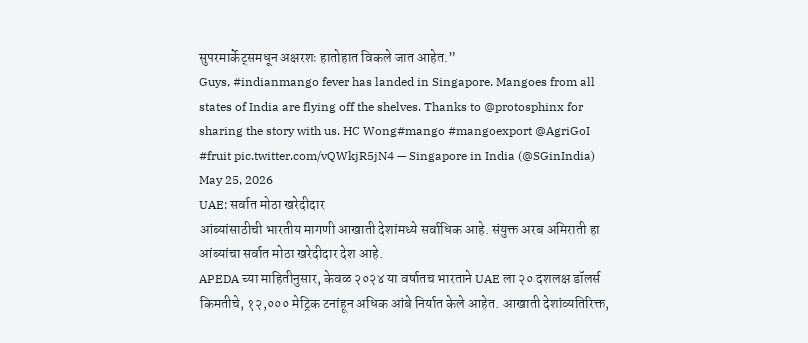सुपरमार्केट्समधून अक्षरशः हातोहात विकले जात आहेत.”
Guys, #indianmango fever has landed in Singapore. Mangoes from all states of India are flying off the shelves. Thanks to @protosphinx for sharing the story with us. HC Wong#mango #mangoexport @AgriGoI #fruit pic.twitter.com/vQWkjR5jN4 — Singapore in India (@SGinIndia) May 25, 2026
UAE: सर्वात मोठा खरेदीदार
आंब्यांसाठीची भारतीय मागणी आखाती देशांमध्ये सर्वाधिक आहे. संयुक्त अरब अमिराती हा आंब्यांचा सर्वात मोठा खरेदीदार देश आहे.
APEDA च्या माहितीनुसार, केवळ २०२४ या वर्षातच भारताने UAE ला २० दशलक्ष डॉलर्स किमतीचे, १२,००० मेट्रिक टनांहून अधिक आंबे निर्यात केले आहेत. आखाती देशांव्यतिरिक्त,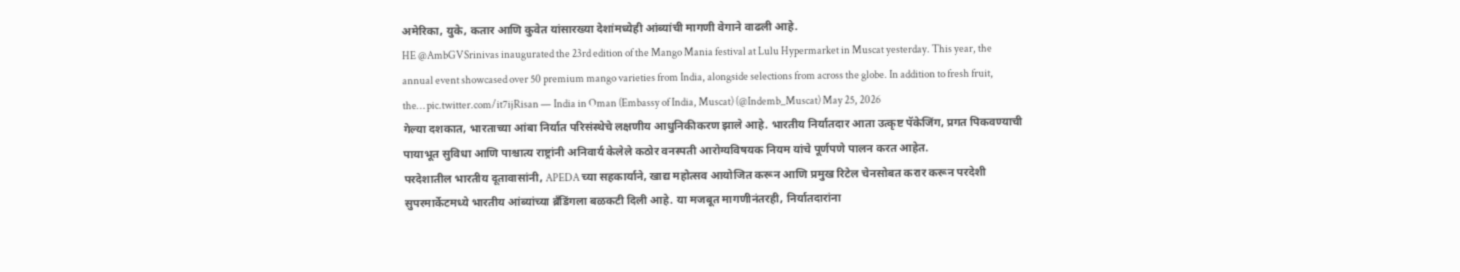अमेरिका, युके, कतार आणि कुवेत यांसारख्या देशांमध्येही आंब्यांची मागणी वेगाने वाढली आहे.
HE @AmbGVSrinivas inaugurated the 23rd edition of the Mango Mania festival at Lulu Hypermarket in Muscat yesterday. This year, the annual event showcased over 50 premium mango varieties from India, alongside selections from across the globe. In addition to fresh fruit, the… pic.twitter.com/it7ijRisan — India in Oman (Embassy of India, Muscat) (@Indemb_Muscat) May 25, 2026
गेल्या दशकात, भारताच्या आंबा निर्यात परिसंस्थेचे लक्षणीय आधुनिकीकरण झाले आहे. भारतीय निर्यातदार आता उत्कृष्ट पॅकेजिंग, प्रगत पिकवण्याची पायाभूत सुविधा आणि पाश्चात्य राष्ट्रांनी अनिवार्य केलेले कठोर वनस्पती आरोग्यविषयक नियम यांचे पूर्णपणे पालन करत आहेत.
परदेशातील भारतीय दूतावासांनी, APEDA च्या सहकार्याने, खाद्य महोत्सव आयोजित करून आणि प्रमुख रिटेल चेनसोबत करार करून परदेशी सुपरमार्केटमध्ये भारतीय आंब्यांच्या ब्रँडिंगला बळकटी दिली आहे. या मजबूत मागणीनंतरही, निर्यातदारांना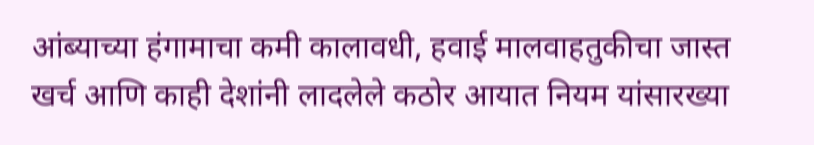आंब्याच्या हंगामाचा कमी कालावधी, हवाई मालवाहतुकीचा जास्त खर्च आणि काही देशांनी लादलेले कठोर आयात नियम यांसारख्या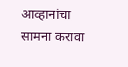आव्हानांचा सामना करावा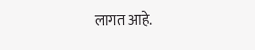लागत आहे.